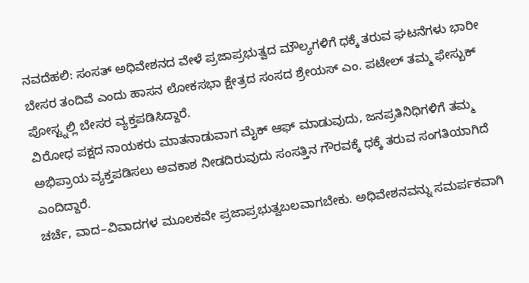ನವದೆಹಲಿ: ಸಂಸತ್ ಅಧಿವೇಶನದ ವೇಳೆ ಪ್ರಜಾಪ್ರಭುತ್ವದ ಮೌಲ್ಯಗಳಿಗೆ ಧಕ್ಕೆ ತರುವ ಘಟನೆಗಳು ಭಾರೀ ಬೇಸರ ತಂದಿವೆ ಎಂದು ಹಾಸನ ಲೋಕಸಭಾ ಕ್ಷೇತ್ರದ ಸಂಸದ ಶ್ರೇಯಸ್ ಎಂ. ಪಟೇಲ್ ತಮ್ಮ ಫೇಸ್ಬುಕ್ ಪೋಸ್ಟ್ನಲ್ಲಿ ಬೇಸರ ವ್ಯಕ್ತಪಡಿಸಿದ್ದಾರೆ.
ವಿರೋಧ ಪಕ್ಷದ ನಾಯಕರು ಮಾತನಾಡುವಾಗ ಮೈಕ್ ಆಫ್ ಮಾಡುವುದು, ಜನಪ್ರತಿನಿಧಿಗಳಿಗೆ ತಮ್ಮ ಅಭಿಪ್ರಾಯ ವ್ಯಕ್ತಪಡಿಸಲು ಅವಕಾಶ ನೀಡದಿರುವುದು ಸಂಸತ್ತಿನ ಗೌರವಕ್ಕೆ ಧಕ್ಕೆ ತರುವ ಸಂಗತಿಯಾಗಿದೆ ಎಂದಿದ್ದಾರೆ.
ಚರ್ಚೆ, ವಾದ–ವಿವಾದಗಳ ಮೂಲಕವೇ ಪ್ರಜಾಪ್ರಭುತ್ವಬಲವಾಗಬೇಕು. ಅಧಿವೇಶನವನ್ನು ಸಮರ್ಪಕವಾಗಿ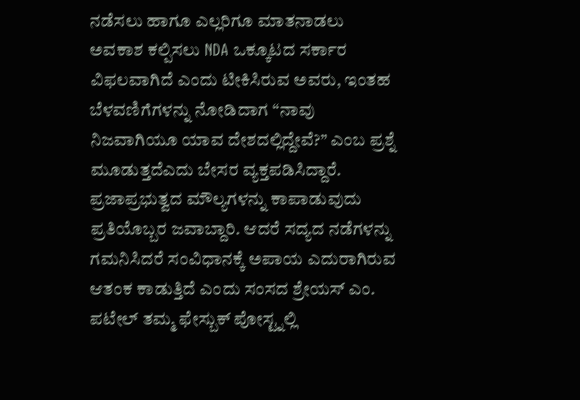ನಡೆಸಲು ಹಾಗೂ ಎಲ್ಲರಿಗೂ ಮಾತನಾಡಲು ಅವಕಾಶ ಕಲ್ಪಿಸಲು NDA ಒಕ್ಕೂಟದ ಸರ್ಕಾರ ವಿಫಲವಾಗಿದೆ ಎಂದು ಟೀಕಿಸಿರುವ ಅವರು, ಇಂತಹ ಬೆಳವಣಿಗೆಗಳನ್ನು ನೋಡಿದಾಗ “ನಾವು ನಿಜವಾಗಿಯೂ ಯಾವ ದೇಶದಲ್ಲಿದ್ದೇವೆ?” ಎಂಬ ಪ್ರಶ್ನೆ ಮೂಡುತ್ತದೆಎದು ಬೇಸರ ವ್ಯಕ್ತಪಡಿಸಿದ್ದಾರೆ.
ಪ್ರಜಾಪ್ರಭುತ್ವದ ಮೌಲ್ಯಗಳನ್ನು ಕಾಪಾಡುವುದು ಪ್ರತಿಯೊಬ್ಬರ ಜವಾಬ್ದಾರಿ. ಆದರೆ ಸದ್ಯದ ನಡೆಗಳನ್ನು ಗಮನಿಸಿದರೆ ಸಂವಿಧಾನಕ್ಕೆ ಅಪಾಯ ಎದುರಾಗಿರುವ ಆತಂಕ ಕಾಡುತ್ತಿದೆ ಎಂದು ಸಂಸದ ಶ್ರೇಯಸ್ ಎಂ. ಪಟೇಲ್ ತಮ್ಮ ಫೇಸ್ಬುಕ್ ಪೋಸ್ಟ್ನಲ್ಲಿ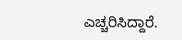ಎಚ್ಚರಿಸಿದ್ದಾರೆ.